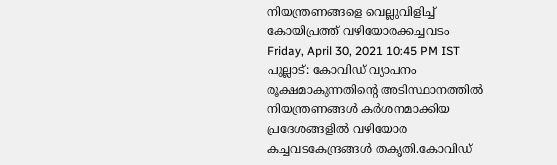നിയന്ത്രണങ്ങളെ വെല്ലുവിളിച്ച് കോയിപ്രത്ത് വഴിയോരക്കച്ചവടം ‌
Friday, April 30, 2021 10:45 PM IST
പുല്ലാട്: കോവിഡ് വ്യാപനം രൂക്ഷമാകുന്നതിന്‍റെ അടിസ്ഥാനത്തിൽ നിയന്ത്രണങ്ങൾ കർശനമാക്കിയ പ്രദേശങ്ങളിൽ വഴിയോര കച്ചവടകേന്ദ്രങ്ങൾ തകൃതി.കോവിഡ്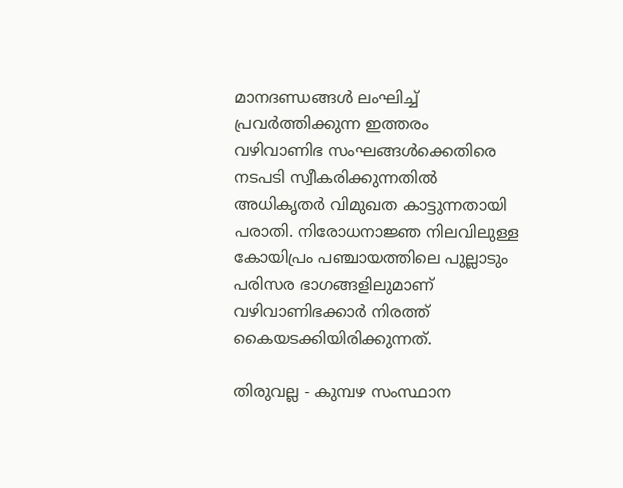മാനദണ്ഡങ്ങൾ ലംഘിച്ച് പ്രവർത്തിക്കുന്ന ഇത്തരം വഴിവാണിഭ സംഘങ്ങൾക്കെതിരെ നടപടി സ്വീകരിക്കുന്നതിൽ അധികൃതർ വിമുഖത കാട്ടുന്നതായി പരാതി. നിരോധനാജ്ഞ നിലവിലുള്ള കോയിപ്രം പഞ്ചായത്തിലെ പുല്ലാടും പരിസര ഭാഗങ്ങളിലുമാണ് വഴിവാണിഭക്കാർ നിരത്ത് കൈയടക്കിയിരിക്കുന്നത്.

തിരുവല്ല - കുമ്പഴ സംസ്ഥാന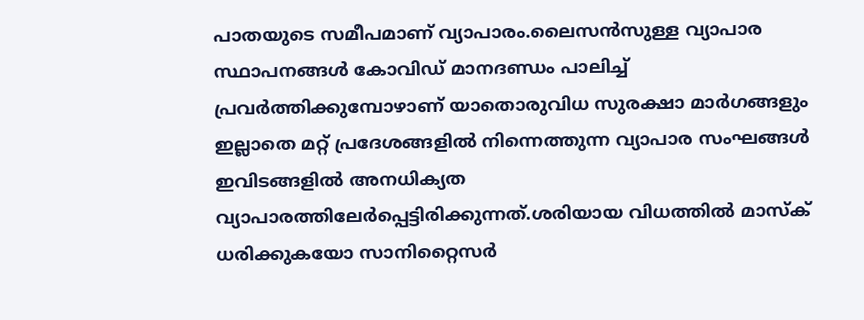പാതയുടെ സമീപമാണ് വ്യാപാരം.ലൈസൻസുള്ള വ്യാപാര സ്ഥാപനങ്ങൾ കോവിഡ് മാനദണ്ഡം പാലിച്ച് പ്രവർത്തിക്കുമ്പോഴാണ് യാതൊരുവിധ സുരക്ഷാ മാർഗങ്ങളും ഇല്ലാതെ മറ്റ് പ്രദേശങ്ങളിൽ നിന്നെത്തുന്ന വ്യാപാര സംഘങ്ങൾ ഇവിടങ്ങളിൽ അനധിക്യത വ്യാപാരത്തിലേർപ്പെട്ടിരിക്കുന്നത്.ശരിയായ വിധത്തിൽ മാസ്ക് ധരിക്കുകയോ സാനിറ്റൈസർ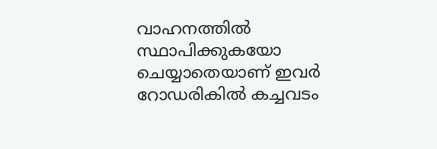വാഹനത്തിൽ സ്ഥാപിക്കുകയോ ചെയ്യാതെയാണ് ഇവർ റോഡരികിൽ കച്ചവടം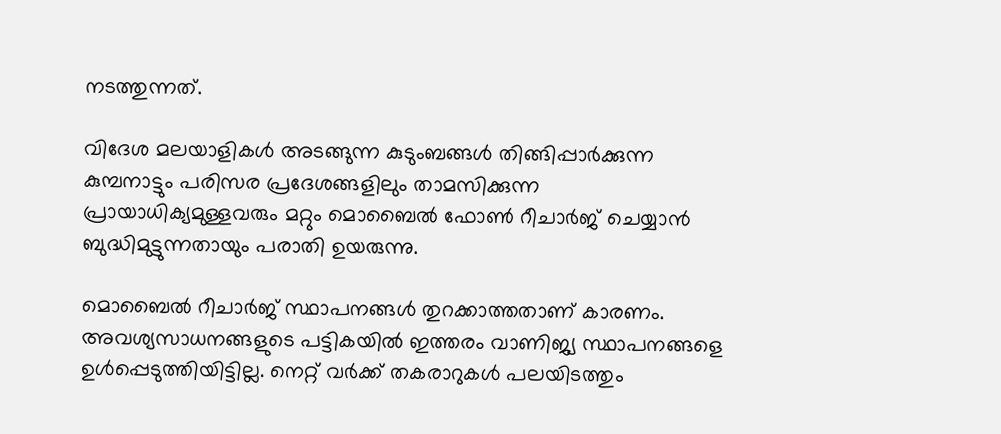നടത്തുന്നത്.

വിദേശ മലയാളികൾ അടങ്ങുന്ന കുടുംബങ്ങൾ തിങ്ങിപ്പാർക്കുന്ന കുമ്പനാട്ടും പരിസര പ്രദേശങ്ങളിലും താമസിക്കുന്ന പ്രായാധിക്യമുള്ളവരും മറ്റും മൊബൈൽ ഫോൺ റീചാർജ് ചെയ്യാൻ ബുദ്ധിമുട്ടുന്നതായും പരാതി ഉയരുന്നു.

മൊബൈൽ റീചാർജ് സ്ഥാപനങ്ങൾ തുറക്കാത്തതാണ് കാരണം. അവശ്യസാധനങ്ങളുടെ പട്ടികയിൽ ഇത്തരം വാണിജ്യ സ്ഥാപനങ്ങളെ ഉൾപ്പെടുത്തിയിട്ടില്ല. നെറ്റ് വർക്ക് തകരാറുകൾ പലയിടത്തും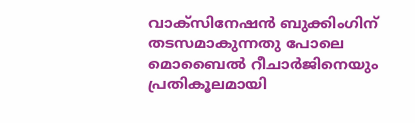വാക്സിനേഷൻ ബുക്കിംഗിന് തടസമാകുന്നതു പോലെ മൊബൈൽ റീചാർജിനെയും പ്രതികൂലമായി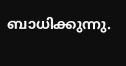ബാധിക്കുന്നു.